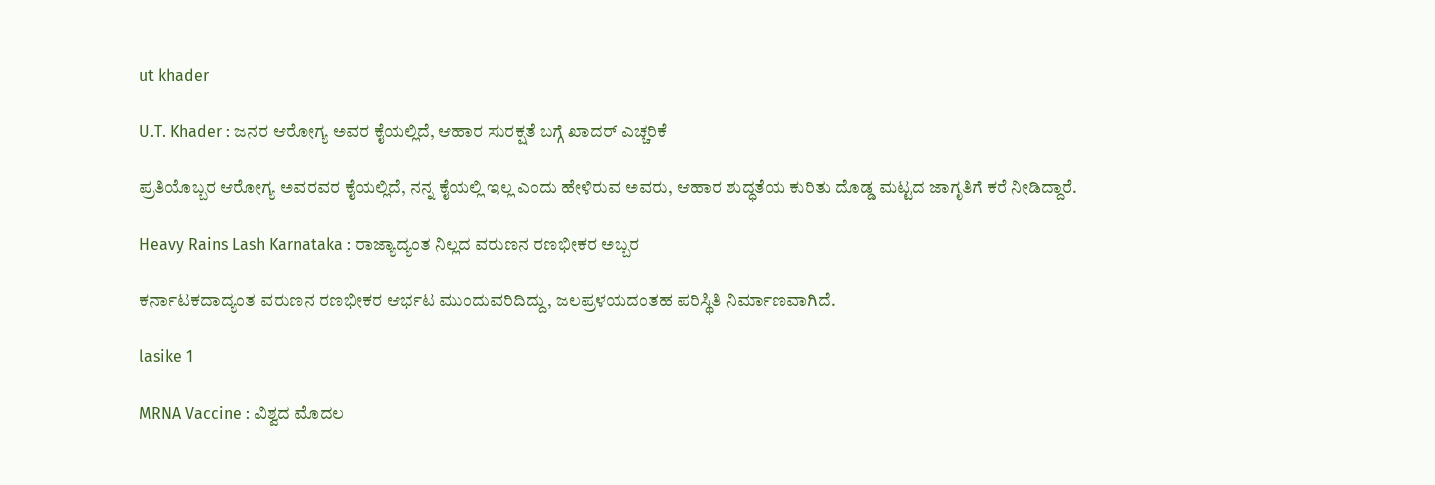ut khader

U.T. Khader : ಜನರ ಆರೋಗ್ಯ ಅವರ ಕೈಯಲ್ಲಿದೆ, ಆಹಾರ ಸುರಕ್ಷತೆ ಬಗ್ಗೆ ಖಾದರ್ ಎಚ್ಚರಿಕೆ

ಪ್ರತಿಯೊಬ್ಬರ ಆರೋಗ್ಯ ಅವರವರ ಕೈಯಲ್ಲಿದೆ, ನನ್ನ ಕೈಯಲ್ಲಿ ಇಲ್ಲ ಎಂದು ಹೇಳಿರುವ ಅವರು, ಆಹಾರ ಶುದ್ಧತೆಯ ಕುರಿತು ದೊಡ್ಡ ಮಟ್ಟದ ಜಾಗೃತಿಗೆ ಕರೆ ನೀಡಿದ್ದಾರೆ.

Heavy Rains Lash Karnataka : ರಾಜ್ಯಾದ್ಯಂತ ನಿಲ್ಲದ ವರುಣನ ರಣಭೀಕರ ಅಬ್ಬರ

ಕರ್ನಾಟಕದಾದ್ಯಂತ ವರುಣನ ರಣಭೀಕರ ಆರ್ಭಟ ಮುಂದುವರಿದಿದ್ದು, ಜಲಪ್ರಳಯದಂತಹ ಪರಿಸ್ಥಿತಿ ನಿರ್ಮಾಣವಾಗಿದೆ.

lasike 1

MRNA Vaccine : ವಿಶ್ವದ ಮೊದಲ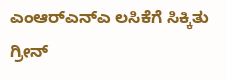ಎಂಆರ್‌ಎನ್‌ಎ ಲಸಿಕೆಗೆ ಸಿಕ್ಕಿತು ಗ್ರೀನ್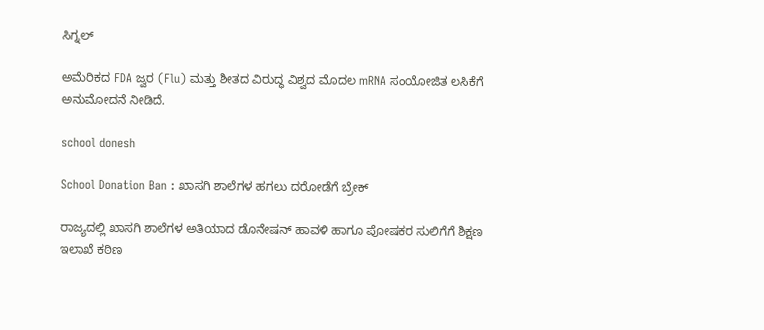ಸಿಗ್ನಲ್

ಅಮೆರಿಕದ FDA ಜ್ವರ (Flu) ಮತ್ತು ಶೀತದ ವಿರುದ್ಧ ವಿಶ್ವದ ಮೊದಲ mRNA ಸಂಯೋಜಿತ ಲಸಿಕೆಗೆ ಅನುಮೋದನೆ ನೀಡಿದೆ.

school donesh

School Donation Ban : ಖಾಸಗಿ ಶಾಲೆಗಳ ಹಗಲು ದರೋಡೆಗೆ ಬ್ರೇಕ್

ರಾಜ್ಯದಲ್ಲಿ ಖಾಸಗಿ ಶಾಲೆಗಳ ಅತಿಯಾದ ಡೊನೇಷನ್ ಹಾವಳಿ ಹಾಗೂ ಪೋಷಕರ ಸುಲಿಗೆಗೆ ಶಿಕ್ಷಣ ಇಲಾಖೆ ಕಠಿಣ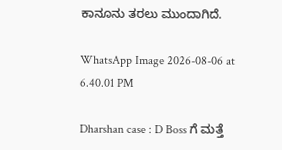ಕಾನೂನು ತರಲು ಮುಂದಾಗಿದೆ.

WhatsApp Image 2026-08-06 at 6.40.01 PM

Dharshan case : D Boss ಗೆ ಮತ್ತೆ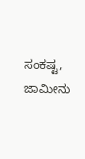ಸಂಕಷ್ಟ, ಜಾಮೀನು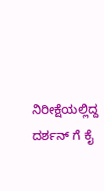ನಿರೀಕ್ಷೆಯಲ್ಲಿದ್ದ ದರ್ಶನ್ ಗೆ ಕೈ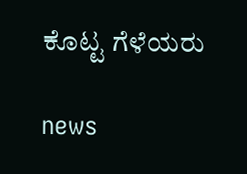ಕೊಟ್ಟ ಗೆಳೆಯರು

news